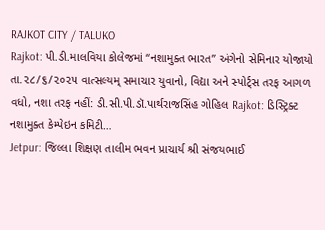RAJKOT CITY / TALUKO
Rajkot: પી.ડી.માલવિયા કોલેજમાં “નશામુક્ત ભારત” અંગેનો સેમિનાર યોજાયો
તા.૨૮/૬/૨૦૨૫ વાત્સલ્યમ્ સમાચાર યુવાનો, વિદ્યા અને સ્પોર્ટ્સ તરફ આગળ વધો, નશા તરફ નહીં: ડી.સી.પી.ડૉ.પાર્થરાજસિંહ ગોહિલ Rajkot: ડિસ્ટ્રિક્ટ નશામુક્ત કેમ્પેઇન કમિટી…
Jetpur: જિલ્લા શિક્ષણ તાલીમ ભવન પ્રાચાર્ય શ્રી સંજયભાઈ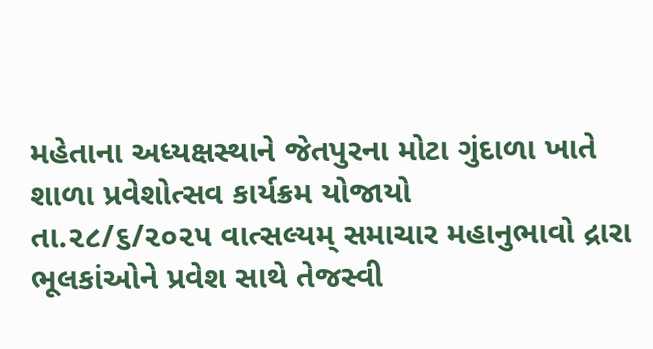મહેતાના અધ્યક્ષસ્થાને જેતપુરના મોટા ગુંદાળા ખાતે શાળા પ્રવેશોત્સવ કાર્યક્રમ યોજાયો
તા.૨૮/૬/૨૦૨૫ વાત્સલ્યમ્ સમાચાર મહાનુભાવો દ્રારા ભૂલકાંઓને પ્રવેશ સાથે તેજસ્વી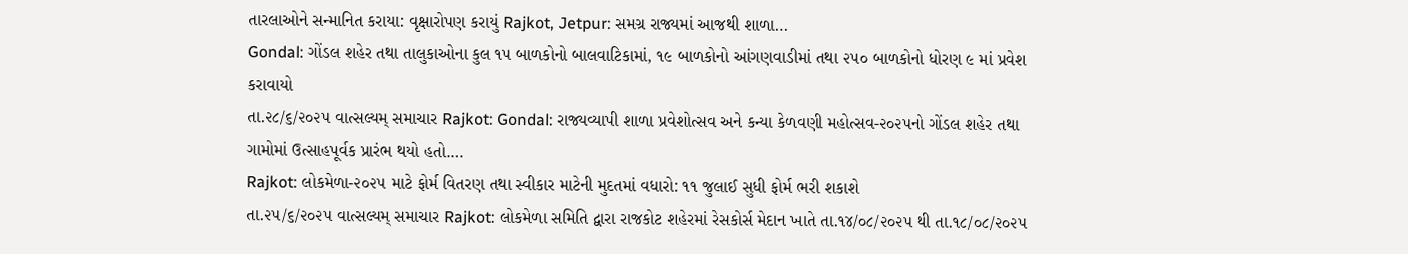તારલાઓને સન્માનિત કરાયા: વૃક્ષારોપણ કરાયું Rajkot, Jetpur: સમગ્ર રાજ્યમાં આજથી શાળા…
Gondal: ગોંડલ શહેર તથા તાલુકાઓના કુલ ૧૫ બાળકોનો બાલવાટિકામાં, ૧૯ બાળકોનો આંગણવાડીમાં તથા ૨૫૦ બાળકોનો ધોરણ ૯ માં પ્રવેશ કરાવાયો
તા.૨૮/૬/૨૦૨૫ વાત્સલ્યમ્ સમાચાર Rajkot: Gondal: રાજ્યવ્યાપી શાળા પ્રવેશોત્સવ અને કન્યા કેળવણી મહોત્સવ-૨૦૨૫નો ગોંડલ શહેર તથા ગામોમાં ઉત્સાહપૂર્વક પ્રારંભ થયો હતો.…
Rajkot: લોકમેળા-૨૦૨૫ માટે ફોર્મ વિતરણ તથા સ્વીકાર માટેની મુદતમાં વધારો: ૧૧ જુલાઈ સુધી ફોર્મ ભરી શકાશે
તા.૨૫/૬/૨૦૨૫ વાત્સલ્યમ્ સમાચાર Rajkot: લોકમેળા સમિતિ દ્વારા રાજકોટ શહેરમાં રેસકોર્સ મેદાન ખાતે તા.૧૪/૦૮/૨૦૨૫ થી તા.૧૮/૦૮/૨૦૨૫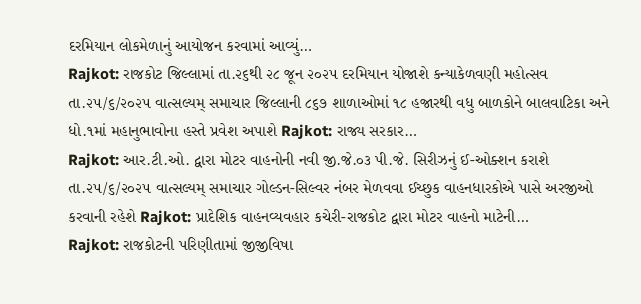દરમિયાન લોકમેળાનું આયોજન કરવામાં આવ્યું…
Rajkot: રાજકોટ જિલ્લામાં તા.૨૬થી ૨૮ જૂન ૨૦૨૫ દરમિયાન યોજાશે કન્યાકેળવણી મહોત્સવ
તા.૨૫/૬/૨૦૨૫ વાત્સલ્યમ્ સમાચાર જિલ્લાની ૮૬૭ શાળાઓમાં ૧૮ હજારથી વધુ બાળકોને બાલવાટિકા અને ધો.૧માં મહાનુભાવોના હસ્તે પ્રવેશ અપાશે Rajkot: રાજ્ય સરકાર…
Rajkot: આર.ટી.ઓ. દ્વારા મોટર વાહનોની નવી જી.જે.૦૩ પી.જે. સિરીઝનું ઈ-ઓક્શન કરાશે
તા.૨૫/૬/૨૦૨૫ વાત્સલ્યમ્ સમાચાર ગોલ્ડન-સિલ્વર નંબર મેળવવા ઈચ્છુક વાહનધારકોએ પાસે અરજીઓ કરવાની રહેશે Rajkot: પ્રાદેશિક વાહનવ્યવહાર કચેરી-રાજકોટ દ્વારા મોટર વાહનો માટેની…
Rajkot: રાજકોટની પરિણીતામાં જીજીવિષા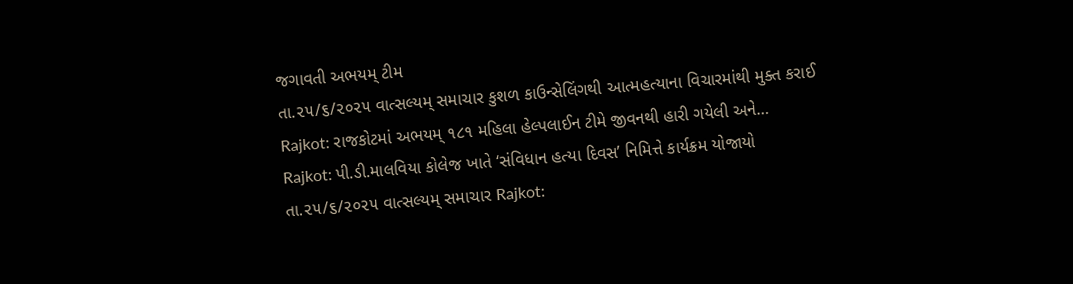જગાવતી અભયમ્ ટીમ
તા.૨૫/૬/૨૦૨૫ વાત્સલ્યમ્ સમાચાર કુશળ કાઉન્સેલિંગથી આત્મહત્યાના વિચારમાંથી મુક્ત કરાઈ Rajkot: રાજકોટમાં અભયમ્ ૧૮૧ મહિલા હેલ્પલાઈન ટીમે જીવનથી હારી ગયેલી અને…
Rajkot: પી.ડી.માલવિયા કોલેજ ખાતે ‘સંવિધાન હત્યા દિવસ’ નિમિત્તે કાર્યક્રમ યોજાયો
તા.૨૫/૬/૨૦૨૫ વાત્સલ્યમ્ સમાચાર Rajkot: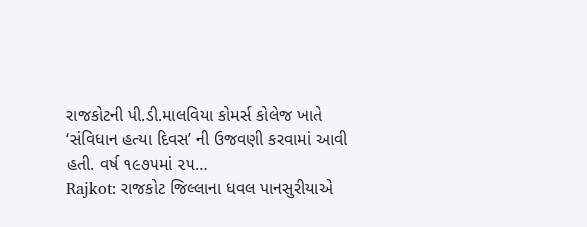રાજકોટની પી.ડી.માલવિયા કોમર્સ કોલેજ ખાતે ‘સંવિધાન હત્યા દિવસ’ ની ઉજવણી કરવામાં આવી હતી. વર્ષ ૧૯૭૫માં ૨૫…
Rajkot: રાજકોટ જિલ્લાના ધવલ પાનસુરીયાએ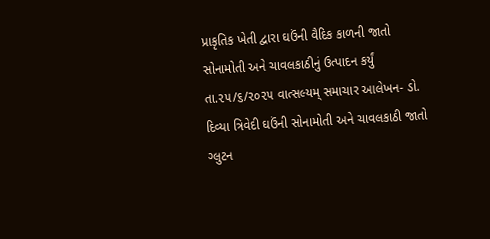પ્રાકૃતિક ખેતી દ્વારા ઘઉંની વૈદિક કાળની જાતો સોનામોતી અને ચાવલકાઠીનું ઉત્પાદન કર્યું
તા.૨૫/૬/૨૦૨૫ વાત્સલ્યમ્ સમાચાર આલેખન- ડો. દિવ્યા ત્રિવેદી ઘઉંની સોનામોતી અને ચાવલકાઠી જાતો ગ્લુટન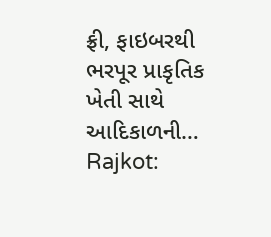ફ્રી, ફાઇબરથી ભરપૂર પ્રાકૃતિક ખેતી સાથે આદિકાળની…
Rajkot: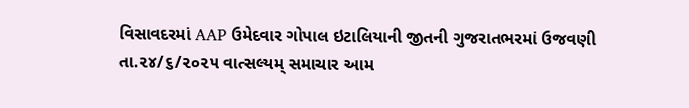વિસાવદરમાં AAP ઉમેદવાર ગોપાલ ઇટાલિયાની જીતની ગુજરાતભરમાં ઉજવણી
તા.૨૪/૬/૨૦૨૫ વાત્સલ્યમ્ સમાચાર આમ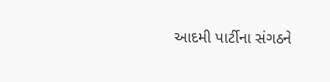આદમી પાર્ટીના સંગઠને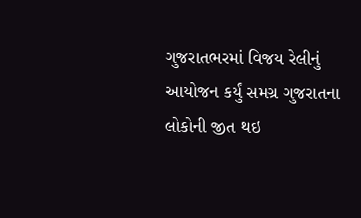ગુજરાતભરમાં વિજય રેલીનું આયોજન કર્યું સમગ્ર ગુજરાતના લોકોની જીત થઇ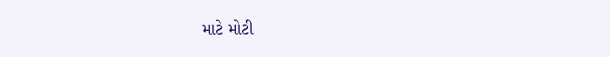માટે મોટી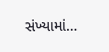સંખ્યામાં…